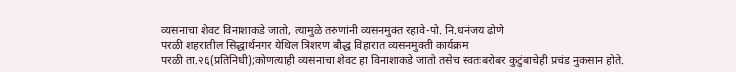व्यसनाचा शेवट विनाशाकडे जातो, त्यामुळे तरुणांनी व्यसनमुक्त रहावे-पो. नि.धनंजय ढोणे
परळी शहरातील सिद्धार्थनगर येथिल त्रिशरण बौद्ध विहारात व्यसनमुक्ती कार्यक्रम
परळी ता.२६(प्रतिनिधी);कोणत्याही व्यसनाचा शेवट हा विनाशाकडे जातो तसेच स्वतःबरोबर कुटुंबाचेही प्रचंड नुकसान होते.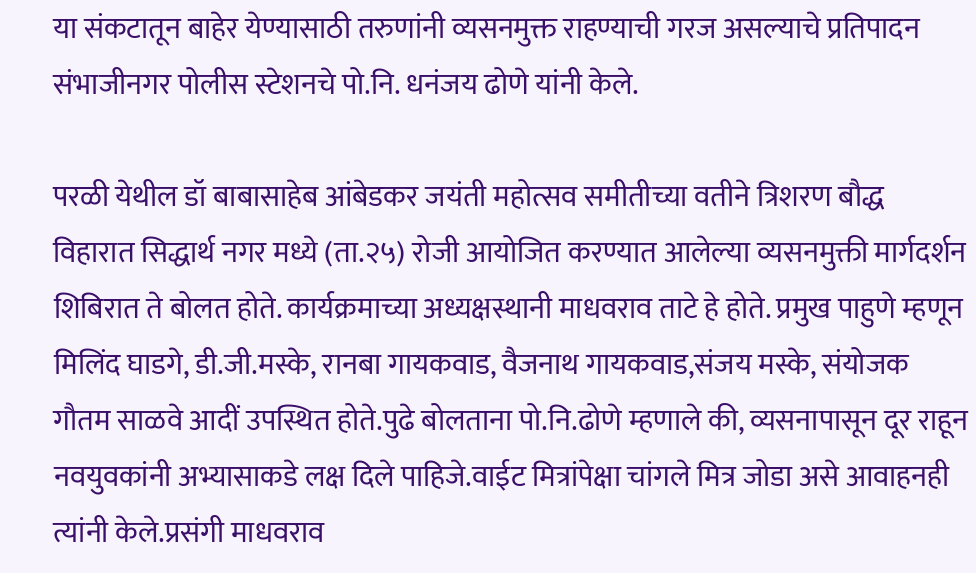या संकटातून बाहेर येण्यासाठी तरुणांनी व्यसनमुक्त राहण्याची गरज असल्याचे प्रतिपादन संभाजीनगर पोलीस स्टेशनचे पो.नि. धनंजय ढोणे यांनी केले.

परळी येथील डॉ बाबासाहेब आंबेडकर जयंती महोत्सव समीतीच्या वतीने त्रिशरण बौद्ध विहारात सिद्धार्थ नगर मध्ये (ता.२५) रोजी आयोजित करण्यात आलेल्या व्यसनमुक्ती मार्गदर्शन शिबिरात ते बोलत होते. कार्यक्रमाच्या अध्यक्षस्थानी माधवराव ताटे हे होते. प्रमुख पाहुणे म्हणून मिलिंद घाडगे, डी.जी.मस्के, रानबा गायकवाड, वैजनाथ गायकवाड,संजय मस्के, संयोजक गौतम साळवे आदीं उपस्थित होते.पुढे बोलताना पो.नि.ढोणे म्हणाले की, व्यसनापासून दूर राहून नवयुवकांनी अभ्यासाकडे लक्ष दिले पाहिजे.वाईट मित्रांपेक्षा चांगले मित्र जोडा असे आवाहनही त्यांनी केले.प्रसंगी माधवराव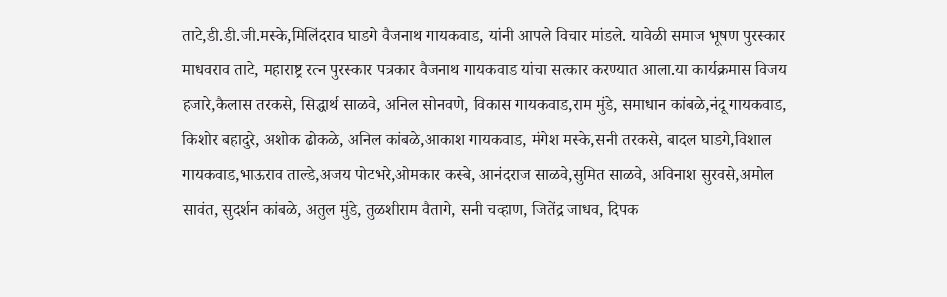ताटे,डी.डी.जी.मस्के,मिलिंदराव घाडगे वैजनाथ गायकवाड, यांनी आपले विचार मांडले. यावेळी समाज भूषण पुरस्कार माधवराव ताटे, महाराष्ट्र रत्न पुरस्कार पत्रकार वैजनाथ गायकवाड यांचा सत्कार करण्यात आला.या कार्यक्रमास विजय हजारे,कैलास तरकसे, सिद्धार्थ साळवे, अनिल सोनवणे, विकास गायकवाड,राम मुंडे, समाधान कांबळे,नंदू गायकवाड, किशोर बहादुरे, अशोक ढोकळे, अनिल कांबळे,आकाश गायकवाड, मंगेश मस्के,सनी तरकसे, बादल घाडगे,विशाल गायकवाड,भाऊराव ताल्डे,अजय पोटभरे,ओमकार कस्बे, आनंदराज साळवे,सुमित साळवे, अविनाश सुरवसे,अमोल सावंत, सुदर्शन कांबळे, अतुल मुंडे, तुळशीराम वैतागे, सनी चव्हाण, जितेंद्र जाधव, दिपक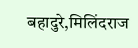बहादुरे,मिलिंदराज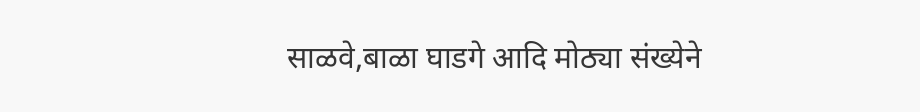साळवे,बाळा घाडगे आदि मोठ्या संख्येने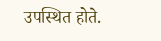उपस्थित होते.